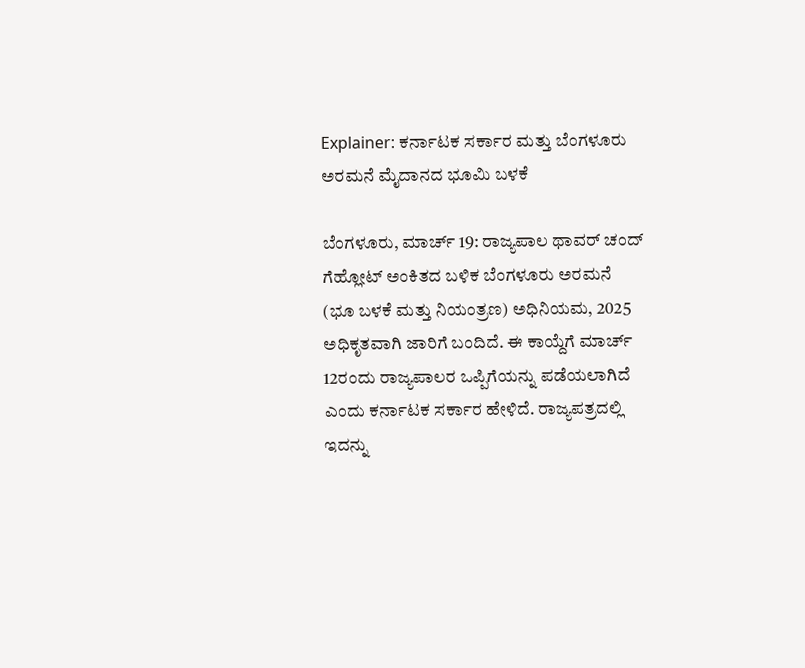Explainer: ಕರ್ನಾಟಕ ಸರ್ಕಾರ ಮತ್ತು ಬೆಂಗಳೂರು ಅರಮನೆ ಮೈದಾನದ ಭೂಮಿ ಬಳಕೆ

ಬೆಂಗಳೂರು, ಮಾರ್ಚ್‌ 19: ರಾಜ್ಯಪಾಲ ಥಾವರ್ ಚಂದ್ ಗೆಹ್ಲೋಟ್ ಅಂಕಿತದ ಬಳಿಕ ಬೆಂಗಳೂರು ಅರಮನೆ (ಭೂ ಬಳಕೆ ಮತ್ತು ನಿಯಂತ್ರಣ) ಅಧಿನಿಯಮ, 2025 ಅಧಿಕೃತವಾಗಿ ಜಾರಿಗೆ ಬಂದಿದೆ. ಈ ಕಾಯ್ದೆಗೆ ಮಾರ್ಚ್ 12ರಂದು ರಾಜ್ಯಪಾಲರ ಒಪ್ಪಿಗೆಯನ್ನು ಪಡೆಯಲಾಗಿದೆ ಎಂದು ಕರ್ನಾಟಕ ಸರ್ಕಾರ ಹೇಳಿದೆ. ರಾಜ್ಯಪತ್ರದಲ್ಲಿ ಇದನ್ನು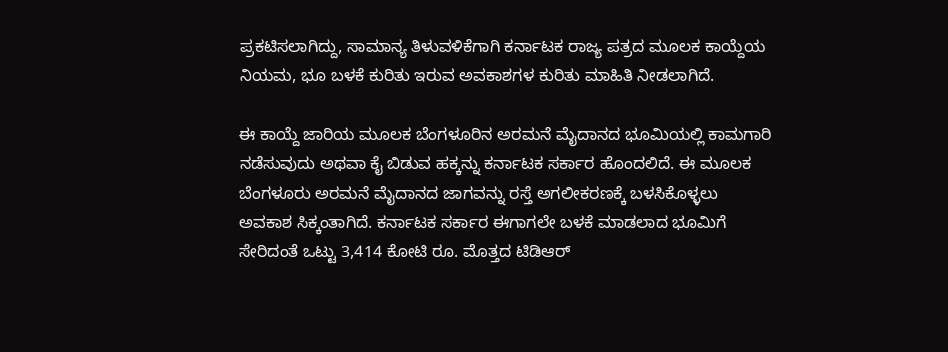ಪ್ರಕಟಿಸಲಾಗಿದ್ದು, ಸಾಮಾನ್ಯ ತಿಳುವಳಿಕೆಗಾಗಿ ಕರ್ನಾಟಕ ರಾಜ್ಯ ಪತ್ರದ ಮೂಲಕ ಕಾಯ್ದೆಯ ನಿಯಮ, ಭೂ ಬಳಕೆ ಕುರಿತು ಇರುವ ಅವಕಾಶಗಳ ಕುರಿತು ಮಾಹಿತಿ ನೀಡಲಾಗಿದೆ.

ಈ ಕಾಯ್ದೆ ಜಾರಿಯ ಮೂಲಕ ಬೆಂಗಳೂರಿನ ಅರಮನೆ ಮೈದಾನದ ಭೂಮಿಯಲ್ಲಿ ಕಾಮಗಾರಿ ನಡೆಸುವುದು ಅಥವಾ ಕೈ ಬಿಡುವ ಹಕ್ಕನ್ನು ಕರ್ನಾಟಕ ಸರ್ಕಾರ ಹೊಂದಲಿದೆ. ಈ ಮೂಲಕ ಬೆಂಗಳೂರು ಅರಮನೆ ಮೈದಾನದ ಜಾಗವನ್ನು ರಸ್ತೆ ಅಗಲೀಕರಣಕ್ಕೆ ಬಳಸಿಕೊಳ್ಳಲು ಅವಕಾಶ ಸಿಕ್ಕಂತಾಗಿದೆ. ಕರ್ನಾಟಕ ಸರ್ಕಾರ ಈಗಾಗಲೇ ಬಳಕೆ ಮಾಡಲಾದ ಭೂಮಿಗೆ ಸೇರಿದಂತೆ ಒಟ್ಟು 3,414 ಕೋಟಿ ರೂ. ಮೊತ್ತದ ಟಿಡಿಆರ್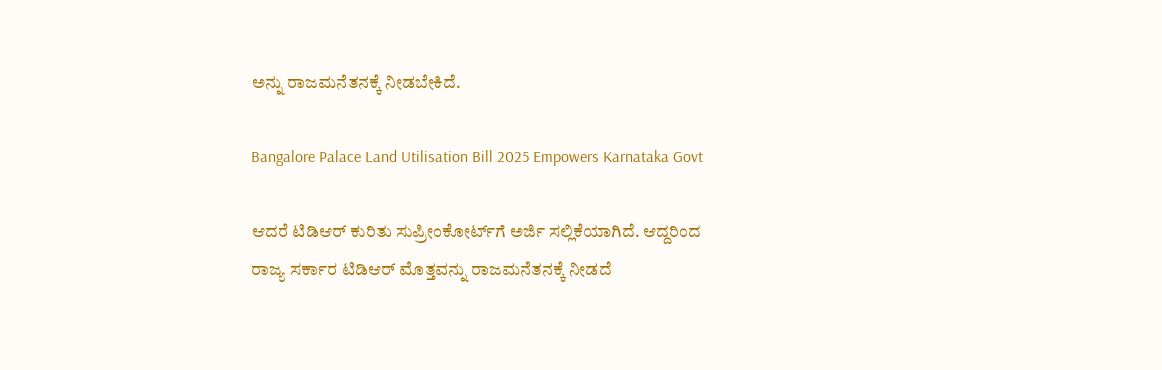ಅನ್ನು ರಾಜಮನೆತನಕ್ಕೆ ನೀಡಬೇಕಿದೆ.

Bangalore Palace Land Utilisation Bill 2025 Empowers Karnataka Govt

ಆದರೆ ಟಿಡಿಆರ್ ಕುರಿತು ಸುಪ್ರೀಂಕೋರ್ಟ್‌ಗೆ ಅರ್ಜಿ ಸಲ್ಲಿಕೆಯಾಗಿದೆ. ಆದ್ದರಿಂದ ರಾಜ್ಯ ಸರ್ಕಾರ ಟಿಡಿಆರ್‌ ಮೊತ್ತವನ್ನು ರಾಜಮನೆತನಕ್ಕೆ ನೀಡದೆ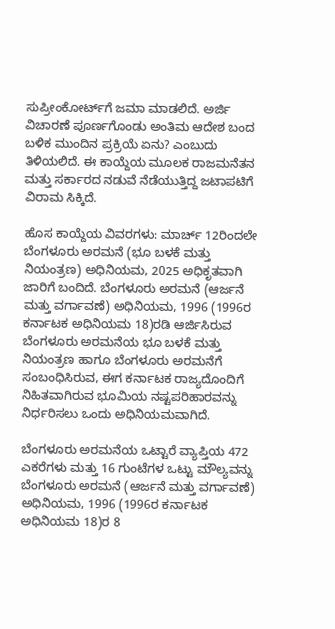ಸುಪ್ರೀಂಕೋರ್ಟ್‌ಗೆ ಜಮಾ ಮಾಡಲಿದೆ. ಅರ್ಜಿ ವಿಚಾರಣೆ ಪೂರ್ಣಗೊಂಡು ಅಂತಿಮ ಆದೇಶ ಬಂದ ಬಳಿಕ ಮುಂದಿನ ಪ್ರಕ್ರಿಯೆ ಏನು? ಎಂಬುದು ತಿಳಿಯಲಿದೆ. ಈ ಕಾಯ್ದೆಯ ಮೂಲಕ ರಾಜಮನೆತನ ಮತ್ತು ಸರ್ಕಾರದ ನಡುವೆ ನೆಡೆಯುತ್ತಿದ್ದ ಜಟಾಪಟಿಗೆ ವಿರಾಮ ಸಿಕ್ಕಿದೆ.

ಹೊಸ ಕಾಯ್ದೆಯ ವಿವರಗಳು: ಮಾರ್ಚ್ 12ರಿಂದಲೇ ಬೆಂಗಳೂರು ಅರಮನೆ (ಭೂ ಬಳಕೆ ಮತ್ತು ನಿಯಂತ್ರಣ) ಅಧಿನಿಯಮ, 2025 ಅಧಿಕೃತವಾಗಿ ಜಾರಿಗೆ ಬಂದಿದೆ. ಬೆಂಗಳೂರು ಅರಮನೆ (ಆರ್ಜನೆ ಮತ್ತು ವರ್ಗಾವಣೆ) ಅಧಿನಿಯಮ, 1996 (1996ರ ಕರ್ನಾಟಕ ಅಧಿನಿಯಮ 18)ರಡಿ ಆರ್ಜಿಸಿರುವ ಬೆಂಗಳೂರು ಅರಮನೆಯ ಭೂ ಬಳಕೆ ಮತ್ತು ನಿಯಂತ್ರಣ ಹಾಗೂ ಬೆಂಗಳೂರು ಅರಮನೆಗೆ ಸಂಬಂಧಿಸಿರುವ, ಈಗ ಕರ್ನಾಟಕ ರಾಜ್ಯದೊಂದಿಗೆ ನಿಹಿತವಾಗಿರುವ ಭೂಮಿಯ ನಷ್ಟಪರಿಹಾರವನ್ನು ನಿರ್ಧರಿಸಲು ಒಂದು ಅಧಿನಿಯಮವಾಗಿದೆ.

ಬೆಂಗಳೂರು ಅರಮನೆಯ ಒಟ್ಟಾರೆ ವ್ಯಾಪ್ತಿಯ 472 ಎಕರೆಗಳು ಮತ್ತು 16 ಗುಂಟೆಗಳ ಒಟ್ಟು ಮೌಲ್ಯವನ್ನು ಬೆಂಗಳೂರು ಅರಮನೆ (ಆರ್ಜನೆ ಮತ್ತು ವರ್ಗಾವಣೆ) ಅಧಿನಿಯಮ, 1996 (1996ರ ಕರ್ನಾಟಕ ಅಧಿನಿಯಮ 18)ರ 8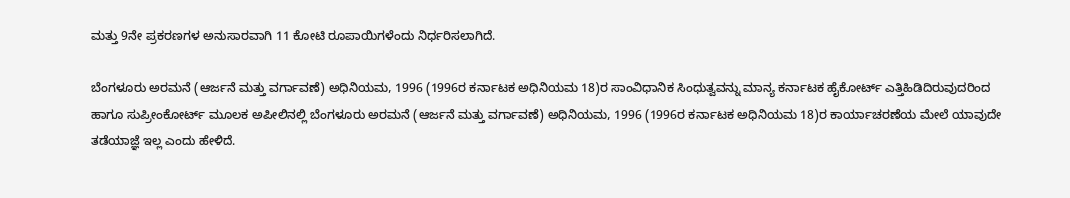ಮತ್ತು 9ನೇ ಪ್ರಕರಣಗಳ ಅನುಸಾರವಾಗಿ 11 ಕೋಟಿ ರೂಪಾಯಿಗಳೆಂದು ನಿರ್ಧರಿಸಲಾಗಿದೆ.

ಬೆಂಗಳೂರು ಅರಮನೆ (ಆರ್ಜನೆ ಮತ್ತು ವರ್ಗಾವಣೆ) ಅಧಿನಿಯಮ, 1996 (1996ರ ಕರ್ನಾಟಕ ಅಧಿನಿಯಮ 18)ರ ಸಾಂವಿಧಾನಿಕ ಸಿಂಧುತ್ವವನ್ನು ಮಾನ್ಯ ಕರ್ನಾಟಕ ಹೈಕೋರ್ಟ್ ಎತ್ತಿಹಿಡಿದಿರುವುದರಿಂದ ಹಾಗೂ ಸುಪ್ರೀಂಕೋರ್ಟ್‌ ಮೂಲಕ ಅಪೀಲಿನಲ್ಲಿ ಬೆಂಗಳೂರು ಅರಮನೆ (ಆರ್ಜನೆ ಮತ್ತು ವರ್ಗಾವಣೆ) ಅಧಿನಿಯಮ, 1996 (1996ರ ಕರ್ನಾಟಕ ಅಧಿನಿಯಮ 18)ರ ಕಾರ್ಯಾಚರಣೆಯ ಮೇಲೆ ಯಾವುದೇ ತಡೆಯಾಜ್ಞೆ ಇಲ್ಲ ಎಂದು ಹೇಳಿದೆ.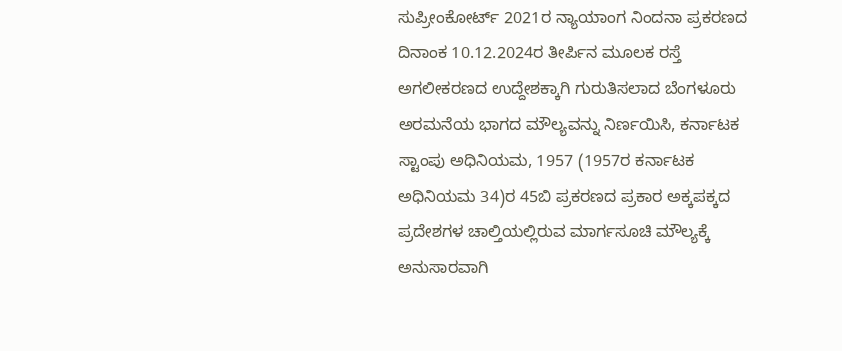ಸುಪ್ರೀಂಕೋರ್ಟ್ 2021ರ ನ್ಯಾಯಾಂಗ ನಿಂದನಾ ಪ್ರಕರಣದ ದಿನಾಂಕ 10.12.2024ರ ತೀರ್ಪಿನ ಮೂಲಕ ರಸ್ತೆ ಅಗಲೀಕರಣದ ಉದ್ದೇಶಕ್ಕಾಗಿ ಗುರುತಿಸಲಾದ ಬೆಂಗಳೂರು ಅರಮನೆಯ ಭಾಗದ ಮೌಲ್ಯವನ್ನು ನಿರ್ಣಯಿಸಿ, ಕರ್ನಾಟಕ ಸ್ಟಾಂಪು ಅಧಿನಿಯಮ, 1957 (1957ರ ಕರ್ನಾಟಕ ಅಧಿನಿಯಮ 34)ರ 45ಬಿ ಪ್ರಕರಣದ ಪ್ರಕಾರ ಅಕ್ಕಪಕ್ಕದ ಪ್ರದೇಶಗಳ ಚಾಲ್ತಿಯಲ್ಲಿರುವ ಮಾರ್ಗಸೂಚಿ ಮೌಲ್ಯಕ್ಕೆ ಅನುಸಾರವಾಗಿ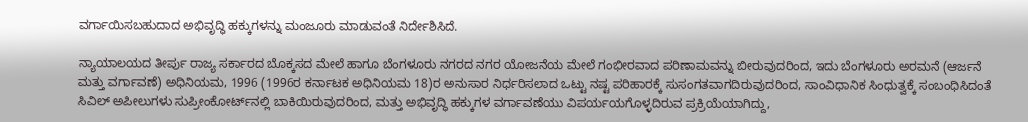ವರ್ಗಾಯಿಸಬಹುದಾದ ಅಭಿವೃದ್ಧಿ ಹಕ್ಕುಗಳನ್ನು ಮಂಜೂರು ಮಾಡುವಂತೆ ನಿರ್ದೇಶಿಸಿದೆ.

ನ್ಯಾಯಾಲಯದ ತೀರ್ಪು ರಾಜ್ಯ ಸರ್ಕಾರದ ಬೊಕ್ಕಸದ ಮೇಲೆ ಹಾಗೂ ಬೆಂಗಳೂರು ನಗರದ ನಗರ ಯೋಜನೆಯ ಮೇಲೆ ಗಂಭೀರವಾದ ಪರಿಣಾಮವನ್ನು ಬೀರುವುದರಿಂದ, ಇದು ಬೆಂಗಳೂರು ಅರಮನೆ (ಆರ್ಜನೆ ಮತ್ತು ವರ್ಗಾವಣೆ) ಅಧಿನಿಯಮ, 1996 (1996ರ ಕರ್ನಾಟಕ ಅಧಿನಿಯಮ 18)ರ ಅನುಸಾರ ನಿರ್ಧರಿಸಲಾದ ಒಟ್ಟು ನಷ್ಟ ಪರಿಹಾರಕ್ಕೆ ಸುಸಂಗತವಾಗದಿರುವುದರಿಂದ, ಸಾಂವಿಧಾನಿಕ ಸಿಂಧುತ್ವಕ್ಕೆ ಸಂಬಂಧಿಸಿದಂತೆ ಸಿವಿಲ್ ಅಪೀಲುಗಳು ಸುಪ್ರೀಂಕೋರ್ಟ್‌ನಲ್ಲಿ ಬಾಕಿಯಿರುವುದರಿಂದ, ಮತ್ತು ಅಭಿವೃದ್ಧಿ ಹಕ್ಕುಗಳ ವರ್ಗಾವಣೆಯು ವಿಪರ್ಯಯಗೊಳ್ಳದಿರುವ ಪ್ರಕ್ರಿಯೆಯಾಗಿದ್ದು,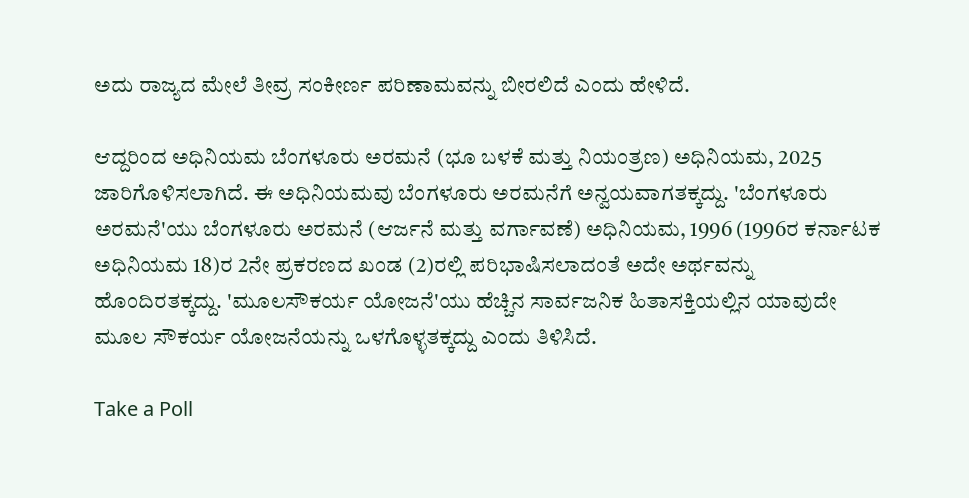ಅದು ರಾಜ್ಯದ ಮೇಲೆ ತೀವ್ರ ಸಂಕೀರ್ಣ ಪರಿಣಾಮವನ್ನು ಬೀರಲಿದೆ ಎಂದು ಹೇಳಿದೆ.

ಆದ್ದರಿಂದ ಅಧಿನಿಯಮ ಬೆಂಗಳೂರು ಅರಮನೆ (ಭೂ ಬಳಕೆ ಮತ್ತು ನಿಯಂತ್ರಣ) ಅಧಿನಿಯಮ, 2025 ಜಾರಿಗೊಳಿಸಲಾಗಿದೆ. ಈ ಅಧಿನಿಯಮವು ಬೆಂಗಳೂರು ಅರಮನೆಗೆ ಅನ್ವಯವಾಗತಕ್ಕದ್ದು. 'ಬೆಂಗಳೂರು ಅರಮನೆ'ಯು ಬೆಂಗಳೂರು ಅರಮನೆ (ಆರ್ಜನೆ ಮತ್ತು ವರ್ಗಾವಣೆ) ಅಧಿನಿಯಮ, 1996 (1996ರ ಕರ್ನಾಟಕ ಅಧಿನಿಯಮ 18)ರ 2ನೇ ಪ್ರಕರಣದ ಖಂಡ (2)ರಲ್ಲಿ ಪರಿಭಾಷಿಸಲಾದಂತೆ ಅದೇ ಅರ್ಥವನ್ನು ಹೊಂದಿರತಕ್ಕದ್ದು. 'ಮೂಲಸೌಕರ್ಯ ಯೋಜನೆ'ಯು ಹೆಚ್ಚಿನ ಸಾರ್ವಜನಿಕ ಹಿತಾಸಕ್ತಿಯಲ್ಲಿನ ಯಾವುದೇ ಮೂಲ ಸೌಕರ್ಯ ಯೋಜನೆಯನ್ನು ಒಳಗೊಳ್ಳತಕ್ಕದ್ದು ಎಂದು ತಿಳಿಸಿದೆ.

Take a Poll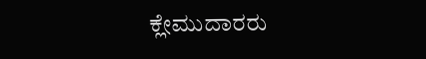ಕ್ಲೇಮುದಾರರು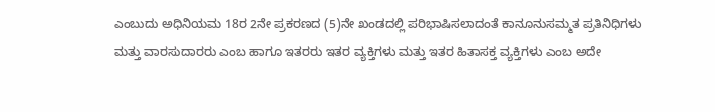ಎಂಬುದು ಅಧಿನಿಯಮ 18ರ 2ನೇ ಪ್ರಕರಣದ (5)ನೇ ಖಂಡದಲ್ಲಿ ಪರಿಭಾಷಿಸಲಾದಂತೆ ಕಾನೂನುಸಮ್ಮತ ಪ್ರತಿನಿಧಿಗಳು ಮತ್ತು ವಾರಸುದಾರರು ಎಂಬ ಹಾಗೂ ಇತರರು ಇತರ ವ್ಯಕ್ತಿಗಳು ಮತ್ತು ಇತರ ಹಿತಾಸಕ್ತ ವ್ಯಕ್ತಿಗಳು ಎಂಬ ಅದೇ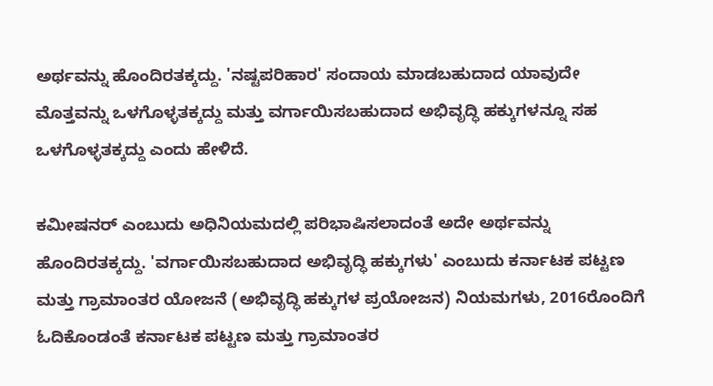ಅರ್ಥವನ್ನು ಹೊಂದಿರತಕ್ಕದ್ದು. 'ನಷ್ಟಪರಿಹಾರ' ಸಂದಾಯ ಮಾಡಬಹುದಾದ ಯಾವುದೇ ಮೊತ್ತವನ್ನು ಒಳಗೊಳ್ಳತಕ್ಕದ್ದು ಮತ್ತು ವರ್ಗಾಯಿಸಬಹುದಾದ ಅಭಿವೃದ್ಧಿ ಹಕ್ಕುಗಳನ್ನೂ ಸಹ ಒಳಗೊಳ್ಳತಕ್ಕದ್ದು ಎಂದು ಹೇಳಿದೆ.

ಕಮೀಷನರ್ ಎಂಬುದು ಅಧಿನಿಯಮದಲ್ಲಿ ಪರಿಭಾಷಿಸಲಾದಂತೆ ಅದೇ ಅರ್ಥವನ್ನು ಹೊಂದಿರತಕ್ಕದ್ದು. 'ವರ್ಗಾಯಿಸಬಹುದಾದ ಅಭಿವೃದ್ಧಿ ಹಕ್ಕುಗಳು' ಎಂಬುದು ಕರ್ನಾಟಕ ಪಟ್ಟಣ ಮತ್ತು ಗ್ರಾಮಾಂತರ ಯೋಜನೆ (ಅಭಿವೃದ್ಧಿ ಹಕ್ಕುಗಳ ಪ್ರಯೋಜನ) ನಿಯಮಗಳು, 2016ರೊಂದಿಗೆ ಓದಿಕೊಂಡಂತೆ ಕರ್ನಾಟಕ ಪಟ್ಟಣ ಮತ್ತು ಗ್ರಾಮಾಂತರ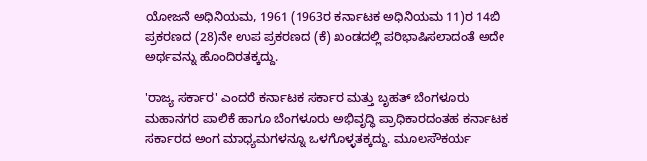ಯೋಜನೆ ಅಧಿನಿಯಮ, 1961 (1963ರ ಕರ್ನಾಟಕ ಅಧಿನಿಯಮ 11)ರ 14ಬಿ ಪ್ರಕರಣದ (28)ನೇ ಉಪ ಪ್ರಕರಣದ (ಕೆ) ಖಂಡದಲ್ಲಿ ಪರಿಭಾಷಿಸಲಾದಂತೆ ಅದೇ ಅರ್ಥವನ್ನು ಹೊಂದಿರತಕ್ಕದ್ದು.

'ರಾಜ್ಯ ಸರ್ಕಾರ' ಎಂದರೆ ಕರ್ನಾಟಕ ಸರ್ಕಾರ ಮತ್ತು ಬೃಹತ್ ಬೆಂಗಳೂರು ಮಹಾನಗರ ಪಾಲಿಕೆ ಹಾಗೂ ಬೆಂಗಳೂರು ಅಭಿವೃದ್ಧಿ ಪ್ರಾಧಿಕಾರದಂತಹ ಕರ್ನಾಟಕ ಸರ್ಕಾರದ ಅಂಗ ಮಾಧ್ಯಮಗಳನ್ನೂ ಒಳಗೊಳ್ಳತಕ್ಕದ್ದು. ಮೂಲಸೌಕರ್ಯ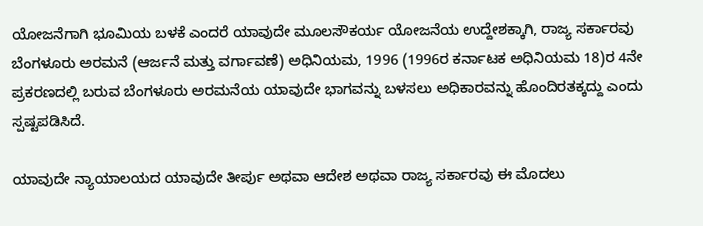ಯೋಜನೆಗಾಗಿ ಭೂಮಿಯ ಬಳಕೆ ಎಂದರೆ ಯಾವುದೇ ಮೂಲಸೌಕರ್ಯ ಯೋಜನೆಯ ಉದ್ದೇಶಕ್ಕಾಗಿ, ರಾಜ್ಯ ಸರ್ಕಾರವು ಬೆಂಗಳೂರು ಅರಮನೆ (ಆರ್ಜನೆ ಮತ್ತು ವರ್ಗಾವಣೆ) ಅಧಿನಿಯಮ, 1996 (1996ರ ಕರ್ನಾಟಕ ಅಧಿನಿಯಮ 18)ರ 4ನೇ ಪ್ರಕರಣದಲ್ಲಿ ಬರುವ ಬೆಂಗಳೂರು ಅರಮನೆಯ ಯಾವುದೇ ಭಾಗವನ್ನು ಬಳಸಲು ಅಧಿಕಾರವನ್ನು ಹೊಂದಿರತಕ್ಕದ್ದು ಎಂದು ಸ್ಪಷ್ಟಪಡಿಸಿದೆ.

ಯಾವುದೇ ನ್ಯಾಯಾಲಯದ ಯಾವುದೇ ತೀರ್ಪು ಅಥವಾ ಆದೇಶ ಅಥವಾ ರಾಜ್ಯ ಸರ್ಕಾರವು ಈ ಮೊದಲು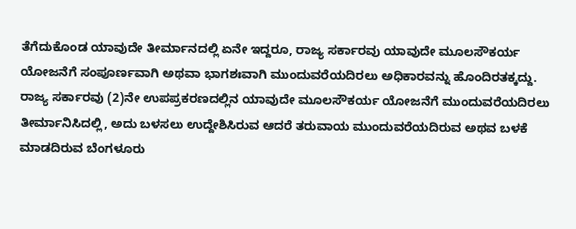ತೆಗೆದುಕೊಂಡ ಯಾವುದೇ ತೀರ್ಮಾನದಲ್ಲಿ ಏನೇ ಇದ್ದರೂ, ರಾಜ್ಯ ಸರ್ಕಾರವು ಯಾವುದೇ ಮೂಲಸೌಕರ್ಯ ಯೋಜನೆಗೆ ಸಂಪೂರ್ಣವಾಗಿ ಅಥವಾ ಭಾಗಶಃವಾಗಿ ಮುಂದುವರೆಯದಿರಲು ಅಧಿಕಾರವನ್ನು ಹೊಂದಿರತಕ್ಕದ್ದು. ರಾಜ್ಯ ಸರ್ಕಾರವು (2)ನೇ ಉಪಪ್ರಕರಣದಲ್ಲಿನ ಯಾವುದೇ ಮೂಲಸೌಕರ್ಯ ಯೋಜನೆಗೆ ಮುಂದುವರೆಯದಿರಲು ತೀರ್ಮಾನಿಸಿದಲ್ಲಿ, ಅದು ಬಳಸಲು ಉದ್ದೇಶಿಸಿರುವ ಆದರೆ ತರುವಾಯ ಮುಂದುವರೆಯದಿರುವ ಅಥವ ಬಳಕೆ ಮಾಡದಿರುವ ಬೆಂಗಳೂರು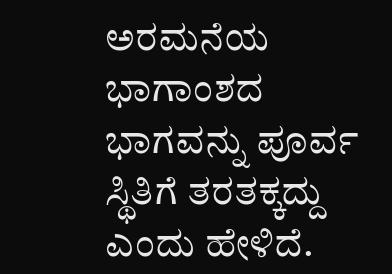ಅರಮನೆಯ ಭಾಗಾಂಶದ ಭಾಗವನ್ನು ಪೂರ್ವ ಸ್ಥಿತಿಗೆ ತರತಕ್ಕದ್ದು ಎಂದು ಹೇಳಿದೆ.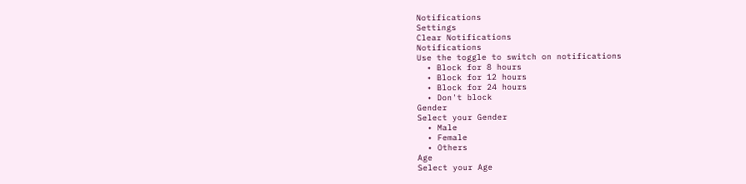Notifications
Settings
Clear Notifications
Notifications
Use the toggle to switch on notifications
  • Block for 8 hours
  • Block for 12 hours
  • Block for 24 hours
  • Don't block
Gender
Select your Gender
  • Male
  • Female
  • Others
Age
Select your Age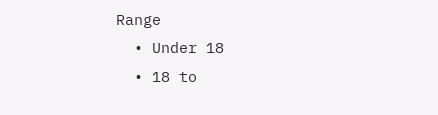Range
  • Under 18
  • 18 to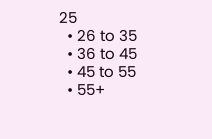25
  • 26 to 35
  • 36 to 45
  • 45 to 55
  • 55+